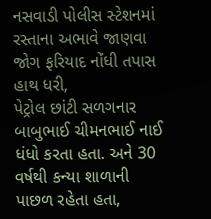નસવાડી પોલીસ સ્ટેશનમાં રસ્તાના અભાવે જાણવા જોગ ફરિયાદ નોંધી તપાસ હાથ ધરી,
પેટ્રોલ છાંટી સળગનાર બાબુભાઈ ચીમનભાઈ નાઈ ધંધો કરતા હતા. અને 30 વર્ષથી કન્યા શાળાની પાછળ રહેતા હતા,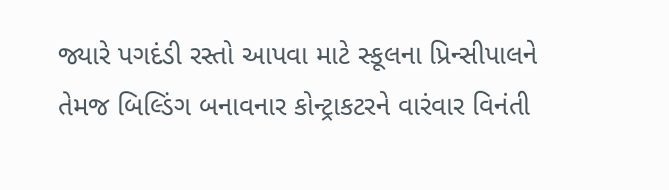જ્યારે પગદંડી રસ્તો આપવા માટે સ્કૂલના પ્રિન્સીપાલને તેમજ બિલ્ડિંગ બનાવનાર કોન્ટ્રાકટરને વારંવાર વિનંતી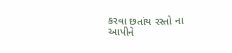કરવા છતાંય રસ્તો ના આપીને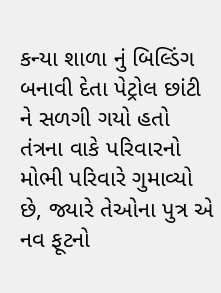કન્યા શાળા નું બિલ્ડિંગ બનાવી દેતા પેટ્રોલ છાંટી ને સળગી ગયો હતો તંત્રના વાકે પરિવારનો મોભી પરિવારે ગુમાવ્યો છે, જ્યારે તેઓના પુત્ર એ નવ ફૂટનો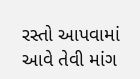રસ્તો આપવામાં આવે તેવી માંગ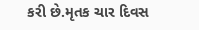કરી છે.મૃતક ચાર દિવસ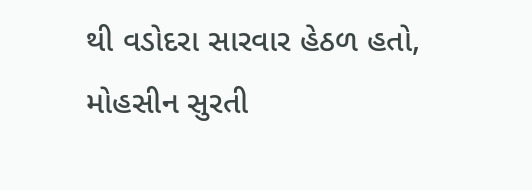થી વડોદરા સારવાર હેઠળ હતો,
મોહસીન સુરતી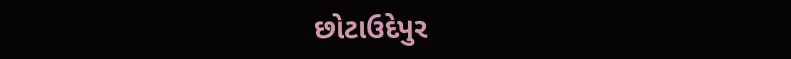છોટાઉદેપુર